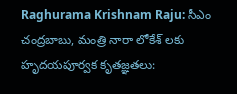Raghurama Krishnam Raju: సీఎం చంద్రబాబు, మంత్రి నారా లోకేశ్ లకు హృదయపూర్వక కృతజ్ఞతలు: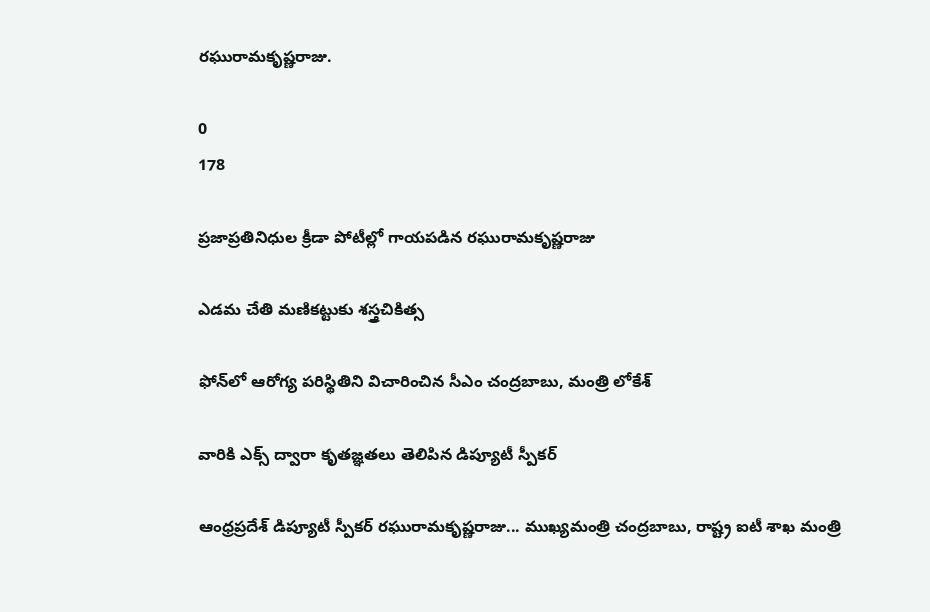రఘురామకృష్ణరాజు.

0
178

ప్రజాప్రతినిధుల క్రీడా పోటీల్లో గాయపడిన రఘురామకృష్ణరాజు

ఎడమ చేతి మణికట్టుకు శస్త్రచికిత్స

ఫోన్‌లో ఆరోగ్య పరిస్థితిని విచారించిన సీఎం చంద్రబాబు, మంత్రి లోకేశ్

వారికి ఎక్స్ ద్వారా కృతజ్ఞతలు తెలిపిన డిప్యూటీ స్పీకర్

ఆంధ్రప్రదేశ్ డిప్యూటీ స్పీకర్ రఘురామకృష్ణరాజు... ముఖ్యమంత్రి చంద్రబాబు, రాష్ట్ర ఐటీ శాఖ మంత్రి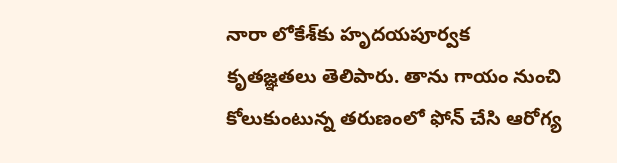నారా లోకేశ్‌కు హృదయపూర్వక కృతజ్ఞతలు తెలిపారు. తాను గాయం నుంచి కోలుకుంటున్న తరుణంలో ఫోన్ చేసి ఆరోగ్య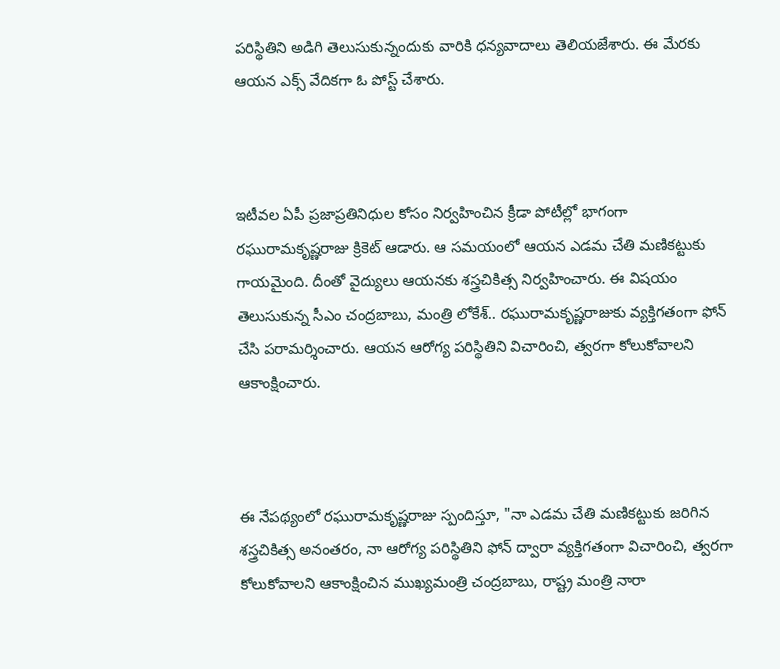పరిస్థితిని అడిగి తెలుసుకున్నందుకు వారికి ధన్యవాదాలు తెలియజేశారు. ఈ మేరకు ఆయన ఎక్స్ వేదికగా ఓ పోస్ట్ చేశారు.



ఇటీవల ఏపీ ప్రజాప్రతినిధుల కోసం నిర్వహించిన క్రీడా పోటీల్లో భాగంగా రఘురామకృష్ణరాజు క్రికెట్ ఆడారు. ఆ సమయంలో ఆయన ఎడమ చేతి మణికట్టుకు గాయమైంది. దీంతో వైద్యులు ఆయనకు శస్త్రచికిత్స నిర్వహించారు. ఈ విషయం తెలుసుకున్న సీఎం చంద్రబాబు, మంత్రి లోకేశ్.. రఘురామకృష్ణరాజుకు వ్యక్తిగతంగా ఫోన్ చేసి పరామర్శించారు. ఆయన ఆరోగ్య పరిస్థితిని విచారించి, త్వరగా కోలుకోవాలని ఆకాంక్షించారు.



ఈ నేపథ్యంలో రఘురామకృష్ణరాజు స్పందిస్తూ, "నా ఎడమ చేతి మణికట్టుకు జరిగిన శస్త్రచికిత్స అనంతరం, నా ఆరోగ్య పరిస్థితిని ఫోన్ ద్వారా వ్యక్తిగతంగా విచారించి, త్వరగా కోలుకోవాలని ఆకాంక్షించిన ముఖ్యమంత్రి చంద్రబాబు, రాష్ట్ర మంత్రి నారా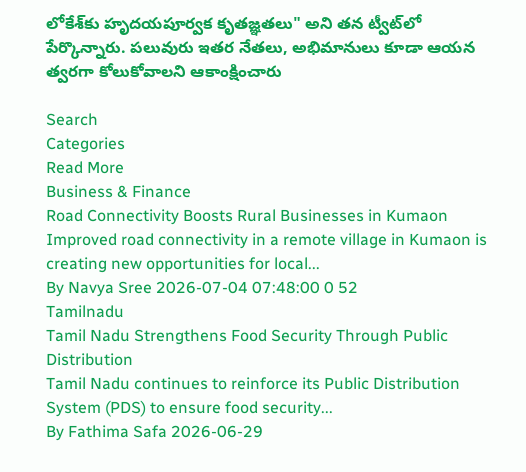లోకేశ్‌కు హృదయపూర్వక కృతజ్ఞతలు" అని తన ట్వీట్‌లో పేర్కొన్నారు. పలువురు ఇతర నేతలు, అభిమానులు కూడా ఆయన త్వరగా కోలుకోవాలని ఆకాంక్షించారు

Search
Categories
Read More
Business & Finance
Road Connectivity Boosts Rural Businesses in Kumaon
Improved road connectivity in a remote village in Kumaon is creating new opportunities for local...
By Navya Sree 2026-07-04 07:48:00 0 52
Tamilnadu
Tamil Nadu Strengthens Food Security Through Public Distribution
Tamil Nadu continues to reinforce its Public Distribution System (PDS) to ensure food security...
By Fathima Safa 2026-06-29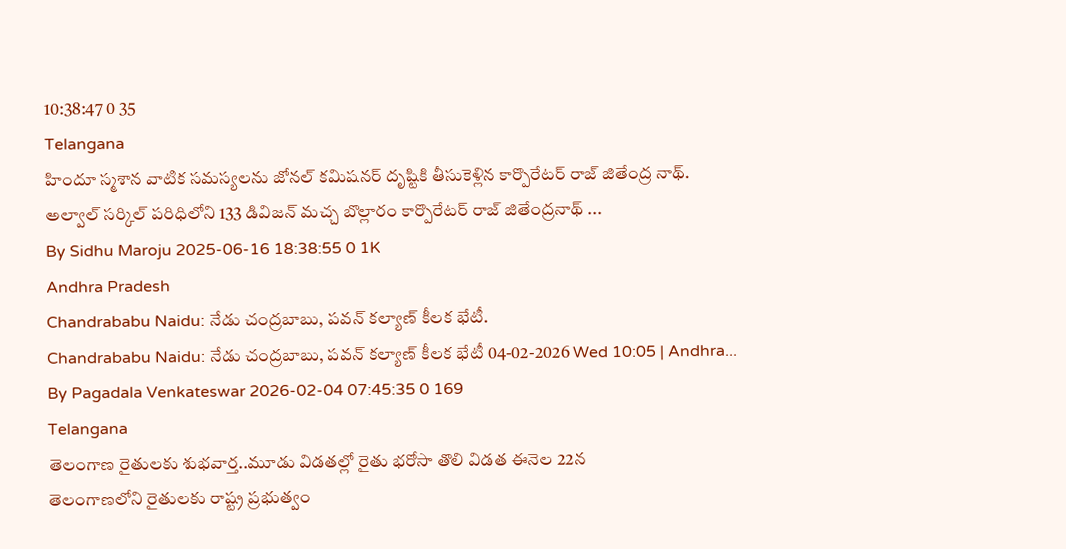10:38:47 0 35
Telangana
హిందూ స్మశాన వాటిక సమస్యలను జోనల్ కమిషనర్ దృష్టికి తీసుకెళ్లిన కార్పొరేటర్ రాజ్ జితేంద్ర నాథ్.
అల్వాల్ సర్కిల్ పరిధిలోని 133 డివిజన్ మచ్చ బొల్లారం కార్పొరేటర్ రాజ్ జితేంద్రనాథ్ ...
By Sidhu Maroju 2025-06-16 18:38:55 0 1K
Andhra Pradesh
Chandrababu Naidu: నేడు చంద్రబాబు, పవన్ కల్యాణ్ కీలక భేటీ.
Chandrababu Naidu: నేడు చంద్రబాబు, పవన్ కల్యాణ్ కీలక భేటీ 04-02-2026 Wed 10:05 | Andhra...
By Pagadala Venkateswar 2026-02-04 07:45:35 0 169
Telangana
తెలంగాణ రైతులకు శుభవార్త..మూడు విడతల్లో రైతు భరోసా తొలి విడత ఈనెల 22న
తెలంగాణలోని రైతులకు రాష్ట్ర ప్రభుత్వం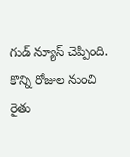గుడ్ న్యూస్ చెప్పింది. కొన్ని రోజుల నుంచి రైతు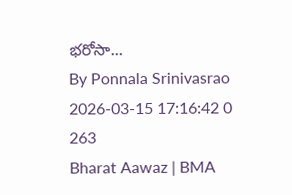భరోసా...
By Ponnala Srinivasrao 2026-03-15 17:16:42 0 263
Bharat Aawaz | BMA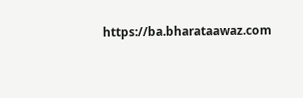https://ba.bharataawaz.com